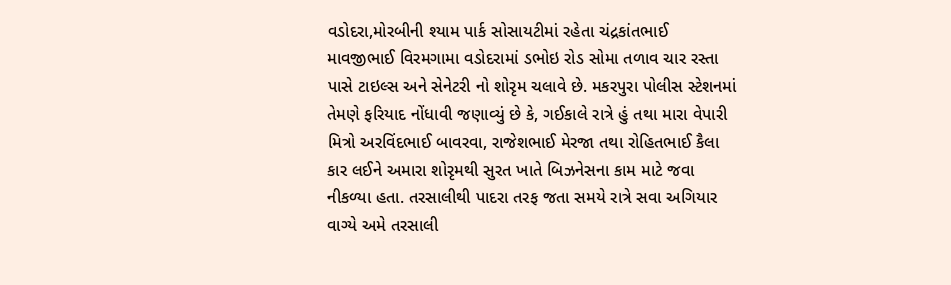વડોદરા,મોરબીની શ્યામ પાર્ક સોસાયટીમાં રહેતા ચંદ્રકાંતભાઈ માવજીભાઈ વિરમગામા વડોદરામાં ડભોઇ રોડ સોમા તળાવ ચાર રસ્તા પાસે ટાઇલ્સ અને સેનેટરી નો શોરૃમ ચલાવે છે. મકરપુરા પોલીસ સ્ટેશનમાં તેમણે ફરિયાદ નોંધાવી જણાવ્યું છે કે, ગઈકાલે રાત્રે હું તથા મારા વેપારી મિત્રો અરવિંદભાઈ બાવરવા, રાજેશભાઈ મેરજા તથા રોહિતભાઈ કૈલા કાર લઈને અમારા શોરૃમથી સુરત ખાતે બિઝનેસના કામ માટે જવા નીકળ્યા હતા. તરસાલીથી પાદરા તરફ જતા સમયે રાત્રે સવા અગિયાર વાગ્યે અમે તરસાલી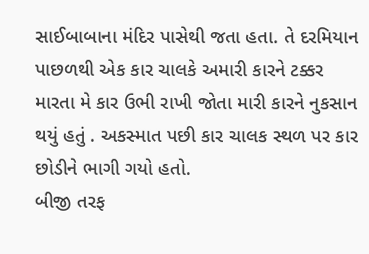સાઈબાબાના મંદિર પાસેથી જતા હતા. તે દરમિયાન પાછળથી એક કાર ચાલકે અમારી કારને ટક્કર મારતા મે કાર ઉભી રાખી જોતા મારી કારને નુકસાન થયું હતું . અકસ્માત પછી કાર ચાલક સ્થળ પર કાર છોડીને ભાગી ગયો હતો.
બીજી તરફ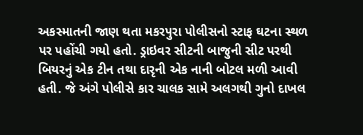અકસ્માતની જાણ થતા મકરપુરા પોલીસનો સ્ટાફ ઘટના સ્થળ પર પહોંચી ગયો હતો. ડ્રાઇવર સીટની બાજુની સીટ પરથી બિયરનું એક ટીન તથા દારૃની એક નાની બોટલ મળી આવી હતી. જે અંગે પોલીસે કાર ચાલક સામે અલગથી ગુનો દાખલ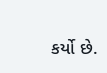કર્યો છે.